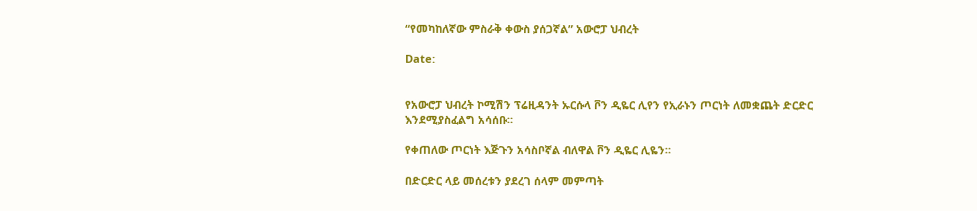“የመካከለኛው ምስራቅ ቀውስ ያሰጋኛል” አውሮፓ ህብረት

Date:


የአውሮፓ ህብረት ኮሚሽን ፕሬዚዳንት ኡርሱላ ቮን ዲዬር ሊየን የኢራኑን ጦርነት ለመቋጨት ድርድር እንደሚያስፈልግ አሳሰቡ።

የቀጠለው ጦርነት እጅጉን አሳስቦኛል ብለዋል ቮን ዲዬር ሊዬን።

በድርድር ላይ መሰረቱን ያደረገ ሰላም መምጣት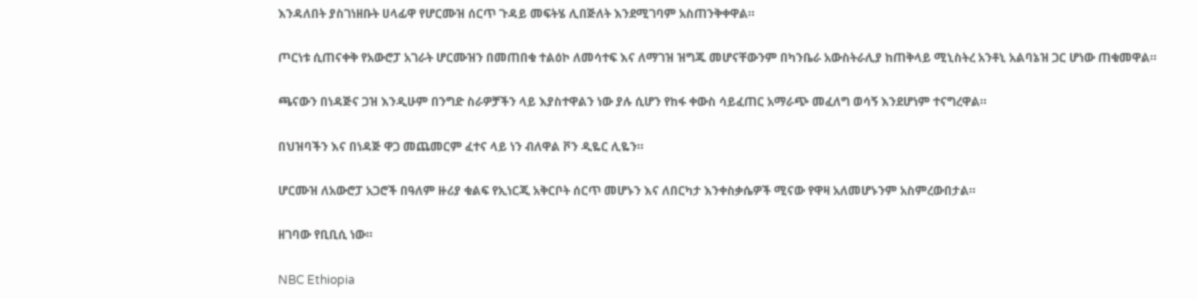እንዳለበት ያስገነዘቡት ሀላፊዋ የሆርሙዝ ሰርጥ ጉዳይ መፍትሄ ሊበጅለት እንደሚገባም አስጠንቅቀዋል።

ጦርነቱ ሲጠናቀቅ የአውሮፓ አገራት ሆርሙዝን በመጠበቁ ተልዕኮ ለመሳተፍ እና ለማገዝ ዝግጁ መሆናቸውንም በካንቤራ አውስትራሊያ ከጠቅላይ ሚኒስትረ አንቶኒ አልባኔዝ ጋር ሆነው ጠቁመዋል።

ጫናውን በነዳጅና ጋዝ እንዲሁም በንግድ ስራዎቻችን ላይ እያስተዋልን ነው ያሉ ሲሆን የከፋ ቀውስ ሳይፈጠር አማራጭ መፈለግ ወሳኝ እንደሆነም ተናግረዋል።

በህዝባችን እና በነዳጅ ዋጋ መጨመርም ፈተና ላይ ነን ብለዋል ቮን ዲዬር ሊዬን።

ሆርሙዝ ለአውሮፓ አጋሮች በዓለም ዙሪያ ቁልፍ የኢነርጂ አቅርቦት ሰርጥ መሆኑን እና ለበርካታ እንቀስቃሴዎች ሚናው የዋዛ አለመሆኑንም አስምረውበታል።

ዘገባው የቢቢሲ ነው።

NBC Ethiopia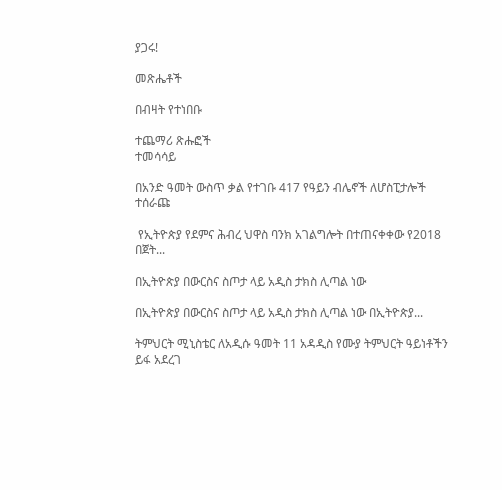ያጋሩ!

መጽሔቶች

በብዛት የተነበቡ

ተጨማሪ ጽሑፎች
ተመሳሳይ

በአንድ ዓመት ውስጥ ቃል የተገቡ 417 የዓይን ብሌኖች ለሆስፒታሎች ተሰራጩ

 የኢትዮጵያ የደምና ሕብረ ህዋስ ባንክ አገልግሎት በተጠናቀቀው የ2018 በጀት...

በኢትዮጵያ በውርስና ስጦታ ላይ አዲስ ታክስ ሊጣል ነው

በኢትዮጵያ በውርስና ስጦታ ላይ አዲስ ታክስ ሊጣል ነው በኢትዮጵያ...

ትምህርት ሚኒስቴር ለአዲሱ ዓመት 11 አዳዲስ የሙያ ትምህርት ዓይነቶችን ይፋ አደረገ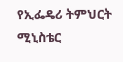የኢፌዴሪ ትምህርት ሚኒስቴር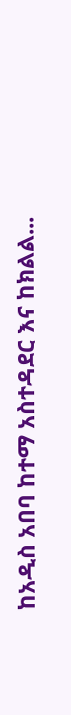ከአዲስ አበባ ከተማ አስተዳደር እና ከክልል...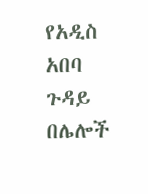የአዲስ አበባ ጉዳይ በሌሎች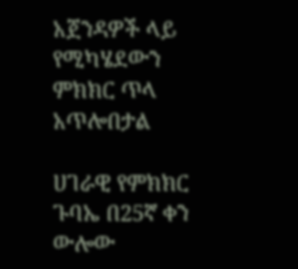አጀንዳዎች ላይ የሚካሄደውን ምክክር ጥላ አጥሎበታል

ሀገራዊ የምክክር ጉባኤ በ25ኛ ቀን ውሎው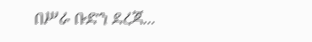በሥራ ቡድን ደረጃ...